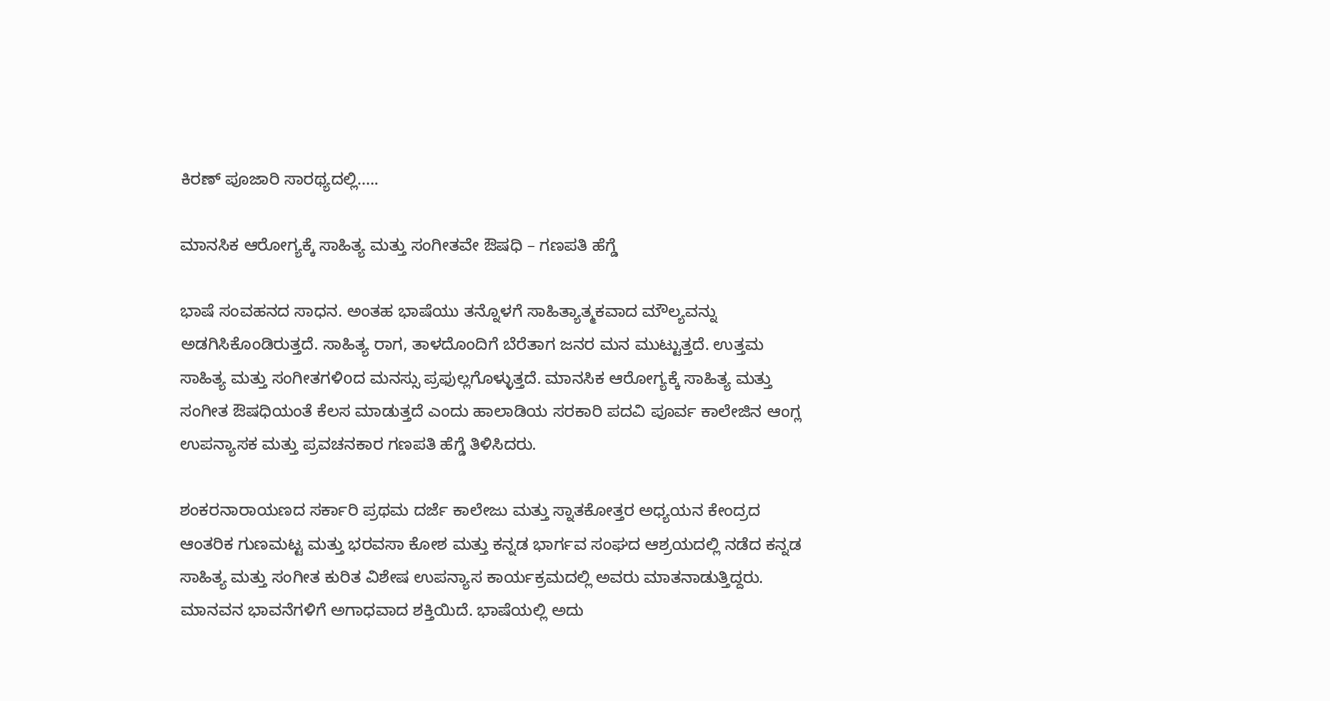ಕಿರಣ್ ಪೂಜಾರಿ ಸಾರಥ್ಯದಲ್ಲಿ…..

ಮಾನಸಿಕ ಆರೋಗ್ಯಕ್ಕೆ ಸಾಹಿತ್ಯ ಮತ್ತು ಸಂಗೀತವೇ ಔಷಧಿ – ಗಣಪತಿ ಹೆಗ್ಡೆ

ಭಾಷೆ ಸಂವಹನದ ಸಾಧನ. ಅಂತಹ ಭಾಷೆಯು ತನ್ನೊಳಗೆ ಸಾಹಿತ್ಯಾತ್ಮಕವಾದ ಮೌಲ್ಯವನ್ನು ಅಡಗಿಸಿಕೊಂಡಿರುತ್ತದೆ. ಸಾಹಿತ್ಯ ರಾಗ, ತಾಳದೊಂದಿಗೆ ಬೆರೆತಾಗ ಜನರ ಮನ ಮುಟ್ಟುತ್ತದೆ. ಉತ್ತಮ ಸಾಹಿತ್ಯ ಮತ್ತು ಸಂಗೀತಗಳಿoದ ಮನಸ್ಸು ಪ್ರಫುಲ್ಲಗೊಳ್ಳುತ್ತದೆ. ಮಾನಸಿಕ ಆರೋಗ್ಯಕ್ಕೆ ಸಾಹಿತ್ಯ ಮತ್ತು ಸಂಗೀತ ಔಷಧಿಯಂತೆ ಕೆಲಸ ಮಾಡುತ್ತದೆ ಎಂದು ಹಾಲಾಡಿಯ ಸರಕಾರಿ ಪದವಿ ಪೂರ್ವ ಕಾಲೇಜಿನ ಆಂಗ್ಲ ಉಪನ್ಯಾಸಕ ಮತ್ತು ಪ್ರವಚನಕಾರ ಗಣಪತಿ ಹೆಗ್ಡೆ ತಿಳಿಸಿದರು.

ಶಂಕರನಾರಾಯಣದ ಸರ್ಕಾರಿ ಪ್ರಥಮ ದರ್ಜೆ ಕಾಲೇಜು ಮತ್ತು ಸ್ನಾತಕೋತ್ತರ ಅಧ್ಯಯನ ಕೇಂದ್ರದ ಆಂತರಿಕ ಗುಣಮಟ್ಟ ಮತ್ತು ಭರವಸಾ ಕೋಶ ಮತ್ತು ಕನ್ನಡ ಭಾರ್ಗವ ಸಂಘದ ಆಶ್ರಯದಲ್ಲಿ ನಡೆದ ಕನ್ನಡ ಸಾಹಿತ್ಯ ಮತ್ತು ಸಂಗೀತ ಕುರಿತ ವಿಶೇಷ ಉಪನ್ಯಾಸ ಕಾರ್ಯಕ್ರಮದಲ್ಲಿ ಅವರು ಮಾತನಾಡುತ್ತಿದ್ದರು. ಮಾನವನ ಭಾವನೆಗಳಿಗೆ ಅಗಾಧವಾದ ಶಕ್ತಿಯಿದೆ. ಭಾಷೆಯಲ್ಲಿ ಅದು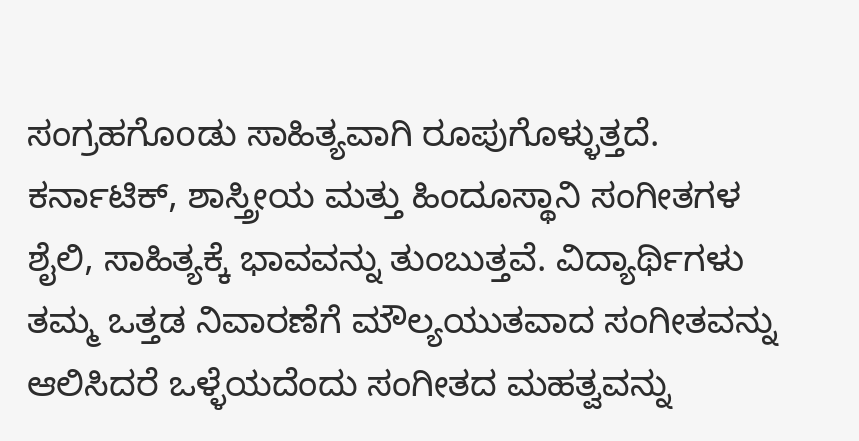ಸಂಗ್ರಹಗೊoಡು ಸಾಹಿತ್ಯವಾಗಿ ರೂಪುಗೊಳ್ಳುತ್ತದೆ. ಕರ್ನಾಟಿಕ್, ಶಾಸ್ತ್ರೀಯ ಮತ್ತು ಹಿಂದೂಸ್ಥಾನಿ ಸಂಗೀತಗಳ ಶೈಲಿ, ಸಾಹಿತ್ಯಕ್ಕೆ ಭಾವವನ್ನು ತುಂಬುತ್ತವೆ. ವಿದ್ಯಾರ್ಥಿಗಳು ತಮ್ಮ ಒತ್ತಡ ನಿವಾರಣೆಗೆ ಮೌಲ್ಯಯುತವಾದ ಸಂಗೀತವನ್ನು ಆಲಿಸಿದರೆ ಒಳ್ಳೆಯದೆಂದು ಸಂಗೀತದ ಮಹತ್ವವನ್ನು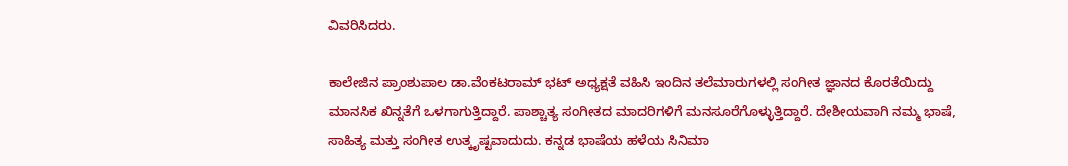ವಿವರಿಸಿದರು.

ಕಾಲೇಜಿನ ಪ್ರಾಂಶುಪಾಲ ಡಾ.ವೆಂಕಟರಾಮ್ ಭಟ್ ಅಧ್ಯಕ್ಷತೆ ವಹಿಸಿ ಇಂದಿನ ತಲೆಮಾರುಗಳಲ್ಲಿ ಸಂಗೀತ ಜ್ಞಾನದ ಕೊರತೆಯಿದ್ದು ಮಾನಸಿಕ ಖಿನ್ನತೆಗೆ ಒಳಗಾಗುತ್ತಿದ್ದಾರೆ. ಪಾಶ್ಚಾತ್ಯ ಸಂಗೀತದ ಮಾದರಿಗಳಿಗೆ ಮನಸೂರೆಗೊಳ್ಳುತ್ತಿದ್ದಾರೆ. ದೇಶೀಯವಾಗಿ ನಮ್ಮ ಭಾಷೆ, ಸಾಹಿತ್ಯ ಮತ್ತು ಸಂಗೀತ ಉತ್ಕೃಷ್ಟವಾದುದು. ಕನ್ನಡ ಭಾಷೆಯ ಹಳೆಯ ಸಿನಿಮಾ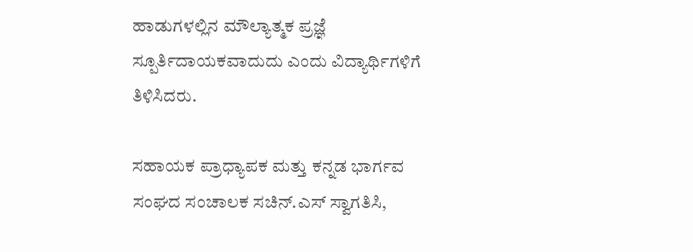ಹಾಡುಗಳಲ್ಲಿನ ಮೌಲ್ಯಾತ್ಮಕ ಪ್ರಜ್ಞೆ ಸ್ಪೂರ್ತಿದಾಯಕವಾದುದು ಎಂದು ವಿದ್ಯಾರ್ಥಿಗಳಿಗೆ ತಿಳಿಸಿದರು.

ಸಹಾಯಕ ಪ್ರಾಧ್ಯಾಪಕ ಮತ್ತು ಕನ್ನಡ ಭಾರ್ಗವ ಸಂಘದ ಸಂಚಾಲಕ ಸಚಿನ್.ಎಸ್ ಸ್ವಾಗತಿಸಿ,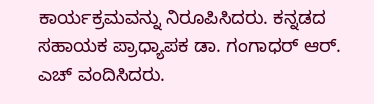ಕಾರ್ಯಕ್ರಮವನ್ನು ನಿರೂಪಿಸಿದರು. ಕನ್ನಡದ ಸಹಾಯಕ ಪ್ರಾಧ್ಯಾಪಕ ಡಾ. ಗಂಗಾಧರ್ ಆರ್. ಎಚ್ ವಂದಿಸಿದರು.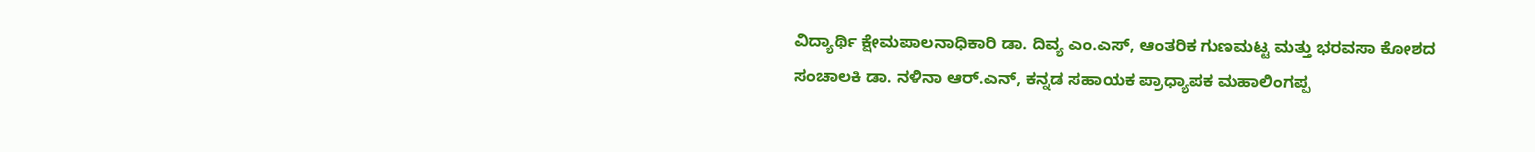ವಿದ್ಯಾರ್ಥಿ ಕ್ಷೇಮಪಾಲನಾಧಿಕಾರಿ ಡಾ. ದಿವ್ಯ ಎಂ.ಎಸ್, ಆಂತರಿಕ ಗುಣಮಟ್ಟ ಮತ್ತು ಭರವಸಾ ಕೋಶದ ಸಂಚಾಲಕಿ ಡಾ. ನಳಿನಾ ಆರ್.ಎನ್, ಕನ್ನಡ ಸಹಾಯಕ ಪ್ರಾಧ್ಯಾಪಕ ಮಹಾಲಿಂಗಪ್ಪ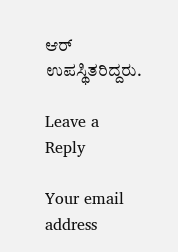ಆರ್ ಉಪಸ್ಥಿತರಿದ್ದರು.

Leave a Reply

Your email address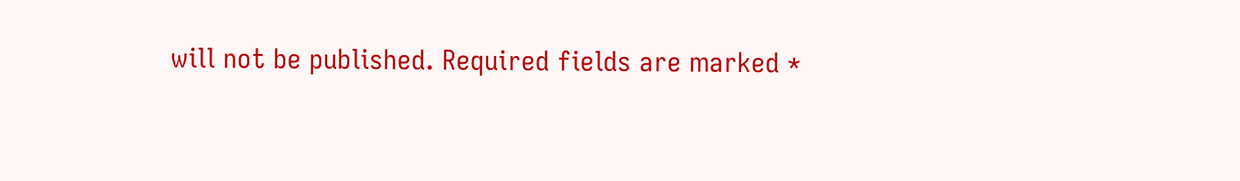will not be published. Required fields are marked *